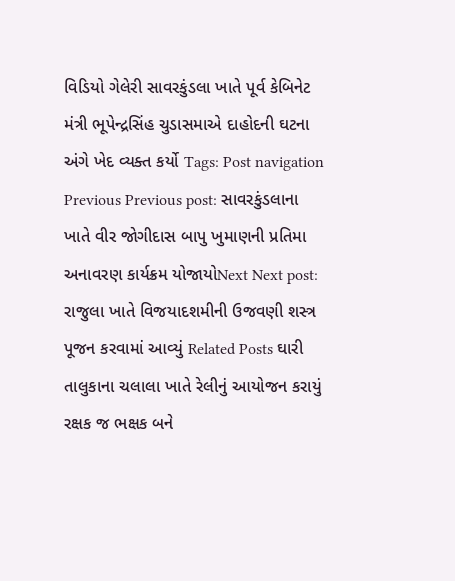વિડિયો ગેલેરી સાવરકુંડલા ખાતે પૂર્વ કેબિનેટ મંત્રી ભૂપેન્દ્રસિંહ ચુડાસમાએ દાહોદની ઘટના અંગે ખેદ વ્યક્ત કર્યો Tags: Post navigation Previous Previous post: સાવરકુંડલાના ખાતે વીર જોગીદાસ બાપુ ખુમાણની પ્રતિમા અનાવરણ કાર્યક્રમ યોજાયોNext Next post: રાજુલા ખાતે વિજયાદશમીની ઉજવણી શસ્ત્ર પૂજન કરવામાં આવ્યું Related Posts ઘારી તાલુકાના ચલાલા ખાતે રેલીનું આયોજન કરાયું રક્ષક જ ભક્ષક બને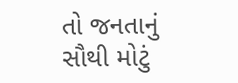તો જનતાનું સૌથી મોટું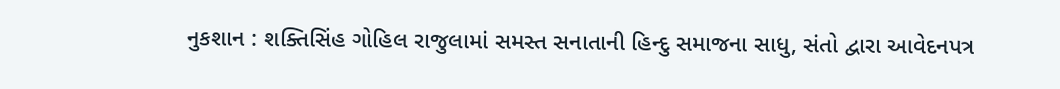નુકશાન : શક્તિસિંહ ગોહિલ રાજુલામાં સમસ્ત સનાતાની હિન્દુ સમાજના સાધુ, સંતો દ્વારા આવેદનપત્ર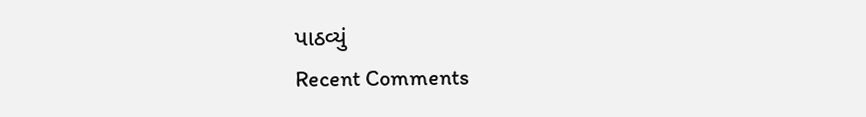પાઠવ્યું
Recent Comments